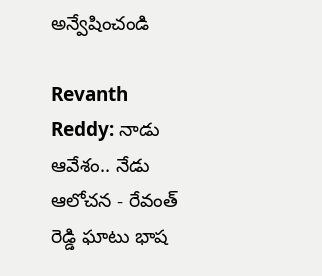అన్వేషించండి

Revanth Reddy: నాడు ఆవేశం.. నేడు ఆలోచన - రేవంత్ రెడ్డి ఘాటు భాష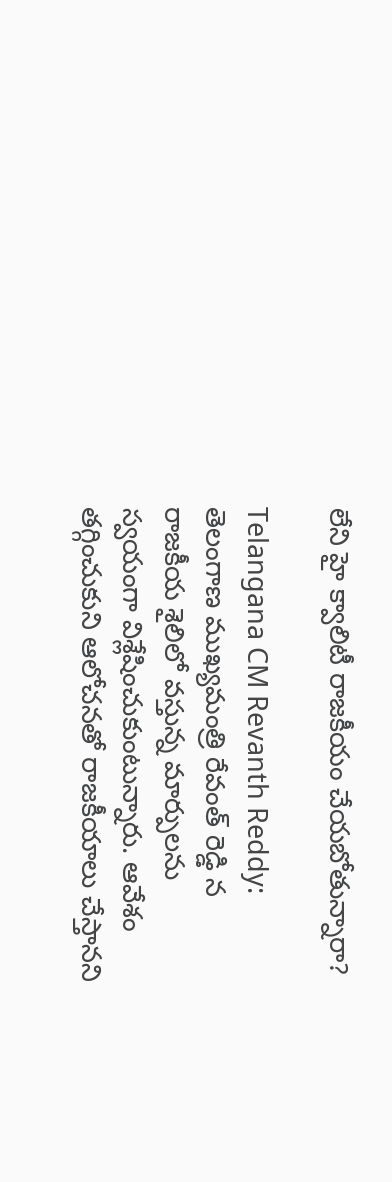లేని హై క్వాలిటీ రాజకీయం చేయబోతున్నారా?

Telangana CM Revanth Reddy: తెలంగాణ ముఖ్యమంత్రి రేవంత్ రెడ్డి న రాజకీయ శైలిలో వస్తున్న మార్పులను స్వయంగా విశ్లేషించుకుంటున్నారు. ఆవేశం తగ్గించుకుని ఆలోచనతో రాజకీయాలు చేస్తానని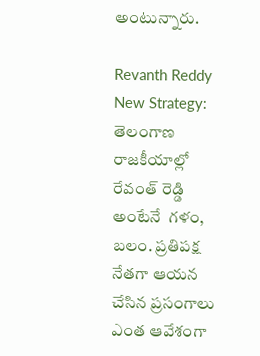అంటున్నారు.

Revanth Reddy  New Strategy:  తెలంగాణ రాజకీయాల్లో రేవంత్ రెడ్డి అంటేనే  గళం, బలం. ప్రతిపక్ష నేతగా ఆయన చేసిన ప్రసంగాలు ఎంత ఆవేశంగా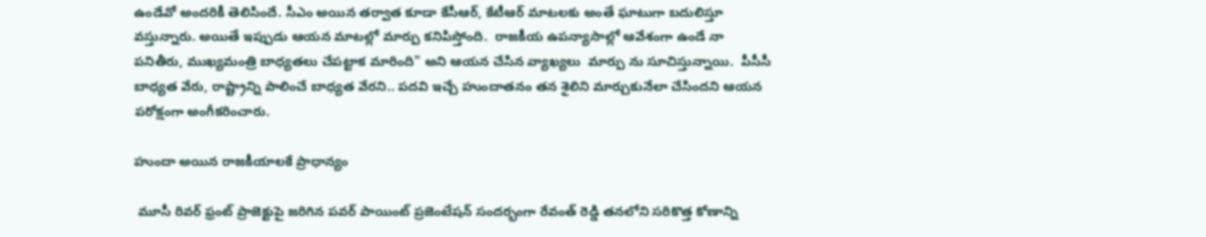ఉండేవో అందరికీ తెలిసిందే. సీఎం అయిన తర్వాత కూడా కేసీఆర్, కేటీఆర్ మాటలకు అంతే ఘాటుగా బదులిస్తూ వస్తున్నారు. అయితే ఇప్పుడు ఆయన మాటల్లో మార్పు కనిపిస్తోంది.  రాజకీయ ఉపన్యాసాల్లో ఆవేశంగా ఉండే నా పనితీరు, ముఖ్యమంత్రి బాధ్యతలు చేపట్టాక మారింది" అని ఆయన చేసిన వ్యాఖ్యలు  మార్పు ను సూచిస్తున్నాయి.  పీసీసీ బాధ్యత వేరు, రాష్ట్రాన్ని పాలించే బాధ్యత వేరని.. పదవి ఇచ్చే హుందాతనం తన శైలిని మార్చుకునేలా చేసిందని ఆయన పరోక్షంగా అంగీకరించారు.

హుందా అయిన రాజకీయాలకే ప్రాధాన్యం

 మూసీ రివర్ ఫ్రంట్ ప్రాజెక్టుపై జరిగిన పవర్‌ పాయింట్ ప్రజెంటేషన్ సందర్భంగా రేవంత్ రెడ్డి తనలోని సరికొత్త కోణాన్ని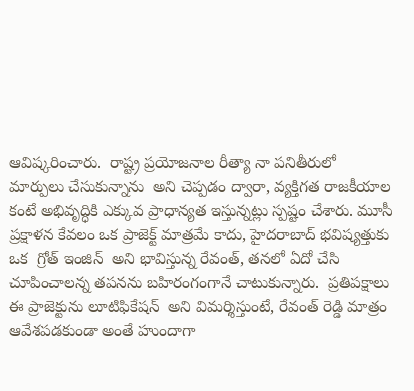ఆవిష్కరించారు.  రాష్ట్ర ప్రయోజనాల రీత్యా నా పనితీరులో మార్పులు చేసుకున్నాను  అని చెప్పడం ద్వారా, వ్యక్తిగత రాజకీయాల కంటే అభివృద్ధికి ఎక్కువ ప్రాధాన్యత ఇస్తున్నట్లు స్పష్టం చేశారు. మూసీ ప్రక్షాళన కేవలం ఒక ప్రాజెక్ట్ మాత్రమే కాదు, హైదరాబాద్ భవిష్యత్తుకు ఒక  గ్రోత్ ఇంజిన్  అని భావిస్తున్న రేవంత్, తనలో ఏదో చేసి చూపించాలన్న తపనను బహిరంగంగానే చాటుకున్నారు.  ప్రతిపక్షాలు ఈ ప్రాజెక్టును లూటిఫికేషన్  అని విమర్శిస్తుంటే, రేవంత్ రెడ్డి మాత్రం ఆవేశపడకుండా అంతే హుందాగా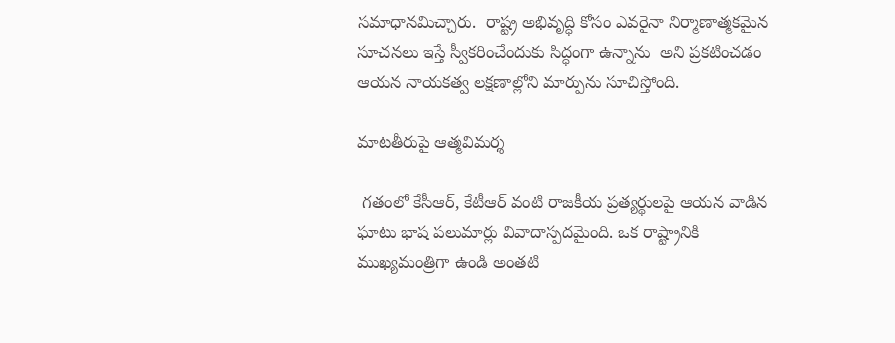సమాధానమిచ్చారు.  రాష్ట్ర అభివృద్ధి కోసం ఎవరైనా నిర్మాణాత్మకమైన సూచనలు ఇస్తే స్వీకరించేందుకు సిద్ధంగా ఉన్నాను  అని ప్రకటించడం ఆయన నాయకత్వ లక్షణాల్లోని మార్పును సూచిస్తోంది.

మాటతీరుపై ఆత్మవిమర్శ

 గతంలో కేసీఆర్, కేటీఆర్ వంటి రాజకీయ ప్రత్యర్థులపై ఆయన వాడిన ఘాటు భాష పలుమార్లు వివాదాస్పదమైంది. ఒక రాష్ట్రానికి ముఖ్యమంత్రిగా ఉండి అంతటి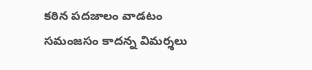కఠిన పదజాలం వాడటం సమంజసం కాదన్న విమర్శలు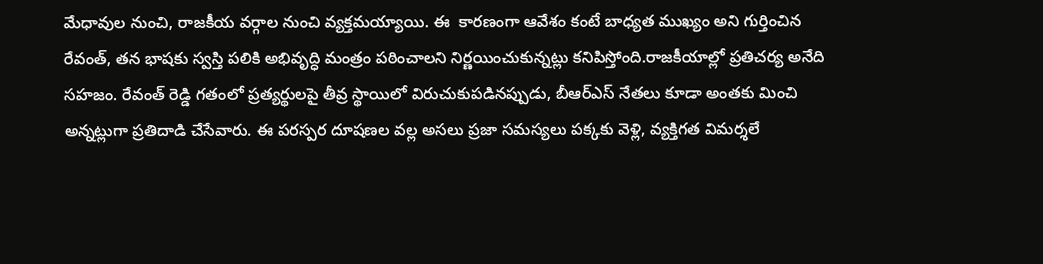మేధావుల నుంచి, రాజకీయ వర్గాల నుంచి వ్యక్తమయ్యాయి. ఈ  కారణంగా ఆవేశం కంటే బాధ్యత ముఖ్యం అని గుర్తించిన రేవంత్, తన భాషకు స్వస్తి పలికి అభివృద్ధి మంత్రం పఠించాలని నిర్ణయించుకున్నట్లు కనిపిస్తోంది.రాజకీయాల్లో ప్రతిచర్య అనేది సహజం. రేవంత్ రెడ్డి గతంలో ప్రత్యర్థులపై తీవ్ర స్థాయిలో విరుచుకుపడినప్పుడు, బీఆర్ఎస్ నేతలు కూడా అంతకు మించి అన్నట్లుగా ప్రతిదాడి చేసేవారు. ఈ పరస్పర దూషణల వల్ల అసలు ప్రజా సమస్యలు పక్కకు వెళ్లి, వ్యక్తిగత విమర్శలే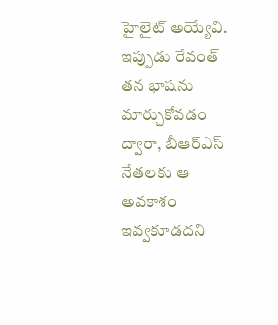హైలైట్ అయ్యేవి. ఇప్పుడు రేవంత్ తన భాషను మార్చుకోవడం ద్వారా, బీఆర్ఎస్ నేతలకు ఆ అవకాశం ఇవ్వకూడదని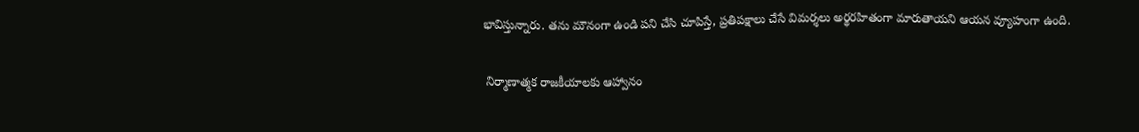భావిస్తున్నారు. తను మౌనంగా ఉండి పని చేసి చూపిస్తే, ప్రతిపక్షాలు చేసే విమర్శలు అర్థరహితంగా మారుతాయని ఆయన వ్యూహంగా ఉంది.

 నిర్మాణాత్మక రాజకీయాలకు ఆహ్వానం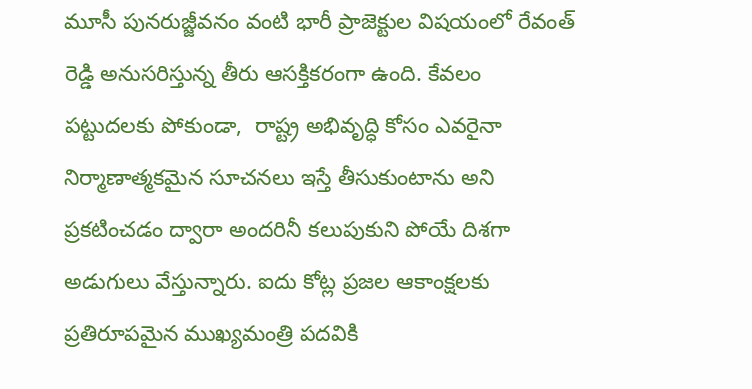మూసీ పునరుజ్జీవనం వంటి భారీ ప్రాజెక్టుల విషయంలో రేవంత్ రెడ్డి అనుసరిస్తున్న తీరు ఆసక్తికరంగా ఉంది. కేవలం పట్టుదలకు పోకుండా,  రాష్ట్ర అభివృద్ధి కోసం ఎవరైనా నిర్మాణాత్మకమైన సూచనలు ఇస్తే తీసుకుంటాను అని ప్రకటించడం ద్వారా అందరినీ కలుపుకుని పోయే దిశగా అడుగులు వేస్తున్నారు. ఐదు కోట్ల ప్రజల ఆకాంక్షలకు ప్రతిరూపమైన ముఖ్యమంత్రి పదవికి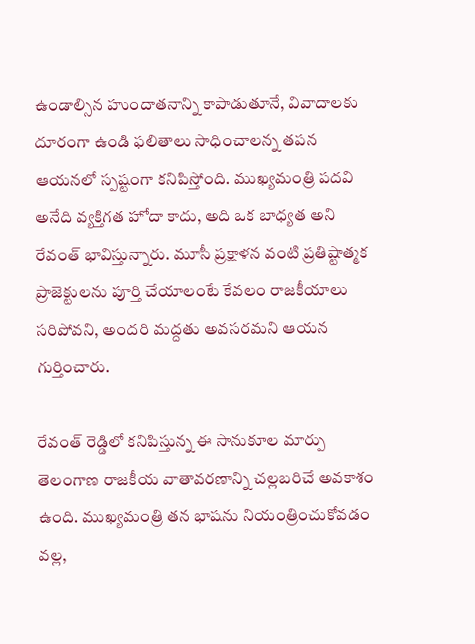ఉండాల్సిన హుందాతనాన్ని కాపాడుతూనే, వివాదాలకు దూరంగా ఉండి ఫలితాలు సాధించాలన్న తపన ఆయనలో స్పష్టంగా కనిపిస్తోంది. ముఖ్యమంత్రి పదవి అనేది వ్యక్తిగత హోదా కాదు, అది ఒక బాధ్యత అని రేవంత్ భావిస్తున్నారు. మూసీ ప్రక్షాళన వంటి ప్రతిష్టాత్మక ప్రాజెక్టులను పూర్తి చేయాలంటే కేవలం రాజకీయాలు సరిపోవని, అందరి మద్దతు అవసరమని ఆయన గుర్తించారు.

రేవంత్ రెడ్డిలో కనిపిస్తున్న ఈ సానుకూల మార్పు తెలంగాణ రాజకీయ వాతావరణాన్ని చల్లబరిచే అవకాశం ఉంది. ముఖ్యమంత్రి తన భాషను నియంత్రించుకోవడం వల్ల,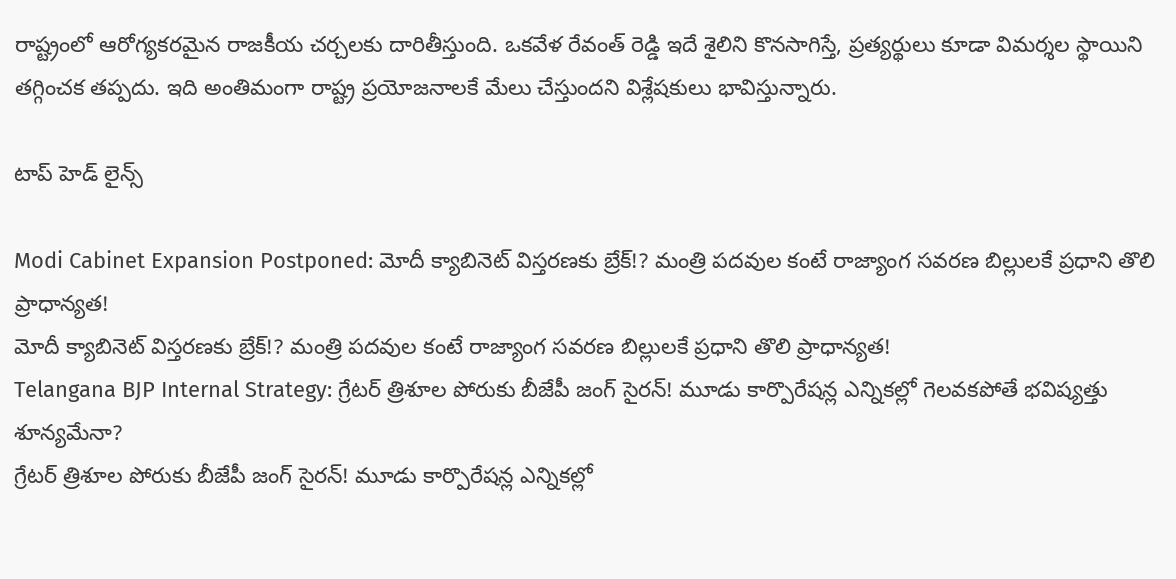రాష్ట్రంలో ఆరోగ్యకరమైన రాజకీయ చర్చలకు దారితీస్తుంది. ఒకవేళ రేవంత్ రెడ్డి ఇదే శైలిని కొనసాగిస్తే, ప్రత్యర్థులు కూడా విమర్శల స్థాయిని తగ్గించక తప్పదు. ఇది అంతిమంగా రాష్ట్ర ప్రయోజనాలకే మేలు చేస్తుందని విశ్లేషకులు భావిస్తున్నారు.

టాప్ హెడ్ లైన్స్

Modi Cabinet Expansion Postponed: మోదీ క్యాబినెట్ విస్తరణకు బ్రేక్!? మంత్రి పదవుల కంటే రాజ్యాంగ సవరణ బిల్లులకే ప్రధాని తొలి ప్రాధాన్యత!
మోదీ క్యాబినెట్ విస్తరణకు బ్రేక్!? మంత్రి పదవుల కంటే రాజ్యాంగ సవరణ బిల్లులకే ప్రధాని తొలి ప్రాధాన్యత!
Telangana BJP Internal Strategy: గ్రేటర్ త్రిశూల పోరుకు బీజేపీ జంగ్ సైరన్! మూడు కార్పొరేషన్ల ఎన్నికల్లో గెలవకపోతే భవిష్యత్తు శూన్యమేనా?
గ్రేటర్ త్రిశూల పోరుకు బీజేపీ జంగ్ సైరన్! మూడు కార్పొరేషన్ల ఎన్నికల్లో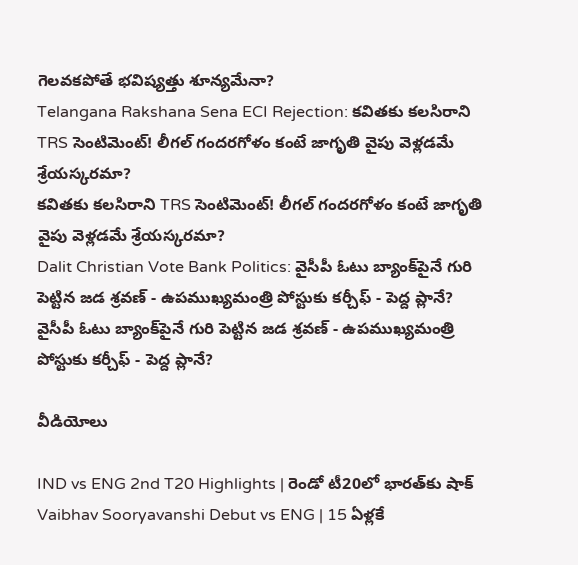గెలవకపోతే భవిష్యత్తు శూన్యమేనా?
Telangana Rakshana Sena ECI Rejection: కవితకు కలసిరాని TRS సెంటిమెంట్! లీగల్ గందరగోళం కంటే జాగృతి వైపు వెళ్లడమే శ్రేయస్కరమా?
కవితకు కలసిరాని TRS సెంటిమెంట్! లీగల్ గందరగోళం కంటే జాగృతి వైపు వెళ్లడమే శ్రేయస్కరమా?
Dalit Christian Vote Bank Politics: వైసీపీ ఓటు బ్యాంక్‌పైనే గురి పెట్టిన జడ శ్రవణ్ - ఉపముఖ్యమంత్రి పోస్టుకు కర్చీఫ్ - పెద్ద ప్లానే?
వైసీపీ ఓటు బ్యాంక్‌పైనే గురి పెట్టిన జడ శ్రవణ్ - ఉపముఖ్యమంత్రి పోస్టుకు కర్చీఫ్ - పెద్ద ప్లానే?

వీడియోలు

IND vs ENG 2nd T20 Highlights | రెండో టీ20లో భారత్‌కు షాక్
Vaibhav Sooryavanshi Debut vs ENG | 15 ఏళ్లకే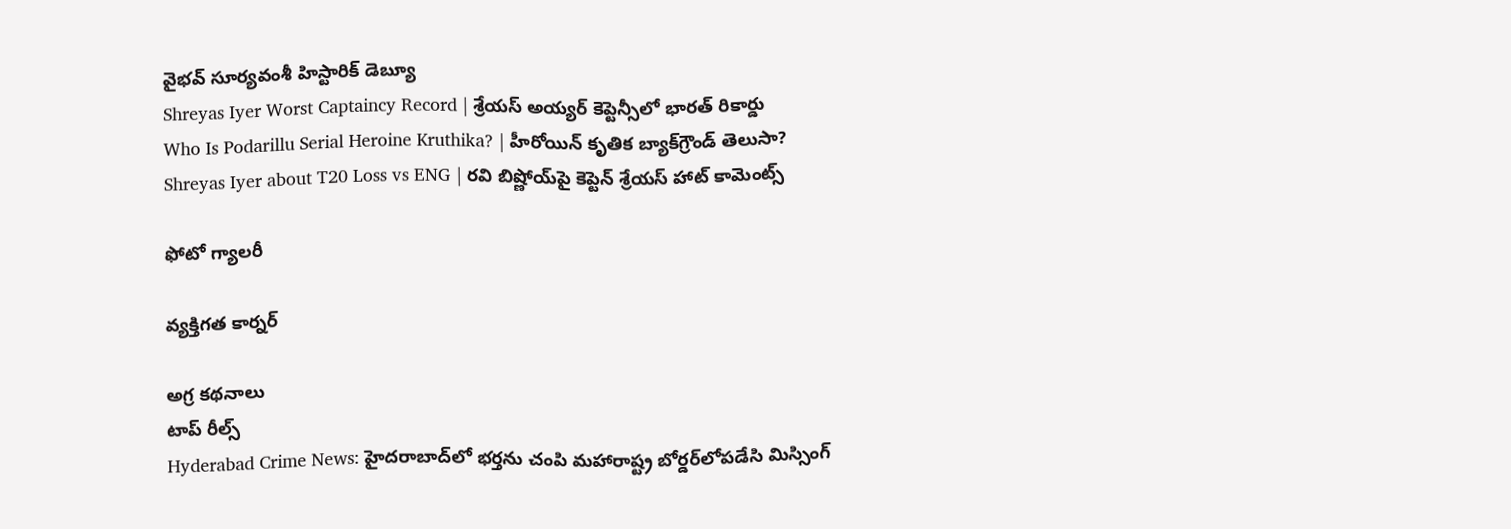వైభవ్ సూర్యవంశీ హిస్టారిక్ డెబ్యూ
Shreyas Iyer Worst Captaincy Record | శ్రేయస్ అయ్యర్ కెప్టెన్సీలో భారత్ రికార్డు
Who Is Podarillu Serial Heroine Kruthika? | హీరోయిన్ కృతిక బ్యాక్‌గ్రౌండ్ తెలుసా?
Shreyas Iyer about T20 Loss vs ENG | రవి బిష్ణోయ్‌పై కెప్టెన్ శ్రేయస్ హాట్ కామెంట్స్

ఫోటో గ్యాలరీ

వ్యక్తిగత కార్నర్

అగ్ర కథనాలు
టాప్ రీల్స్
Hyderabad Crime News: హైదరాబాద్‌లో భర్తను చంపి మహారాష్ట్ర బోర్డర్‌లోపడేసి మిస్సింగ్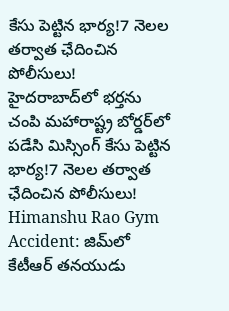కేసు పెట్టిన భార్య!7 నెలల తర్వాత ఛేదించిన పోలీసులు!
హైదరాబాద్‌లో భర్తను చంపి మహారాష్ట్ర బోర్డర్‌లో పడేసి మిస్సింగ్ కేసు పెట్టిన భార్య!7 నెలల తర్వాత ఛేదించిన పోలీసులు!
Himanshu Rao Gym Accident: జిమ్‌లో కేటీఆర్ తనయుడు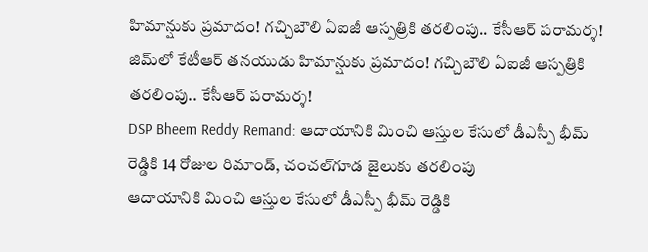హిమాన్షుకు ప్రమాదం! గచ్చిబౌలి ఏఐజీ ఆస్పత్రికి తరలింపు.. కేసీఆర్ పరామర్శ!
జిమ్‌లో కేటీఆర్ తనయుడు హిమాన్షుకు ప్రమాదం! గచ్చిబౌలి ఏఐజీ ఆస్పత్రికి తరలింపు.. కేసీఆర్ పరామర్శ!
DSP Bheem Reddy Remand: ఆదాయానికి మించి ఆస్తుల కేసులో డీఎస్పీ భీమ్ రెడ్డికి 14 రోజుల రిమాండ్‌, చంచల్‌గూడ జైలుకు తరలింపు
ఆదాయానికి మించి ఆస్తుల కేసులో డీఎస్పీ భీమ్ రెడ్డికి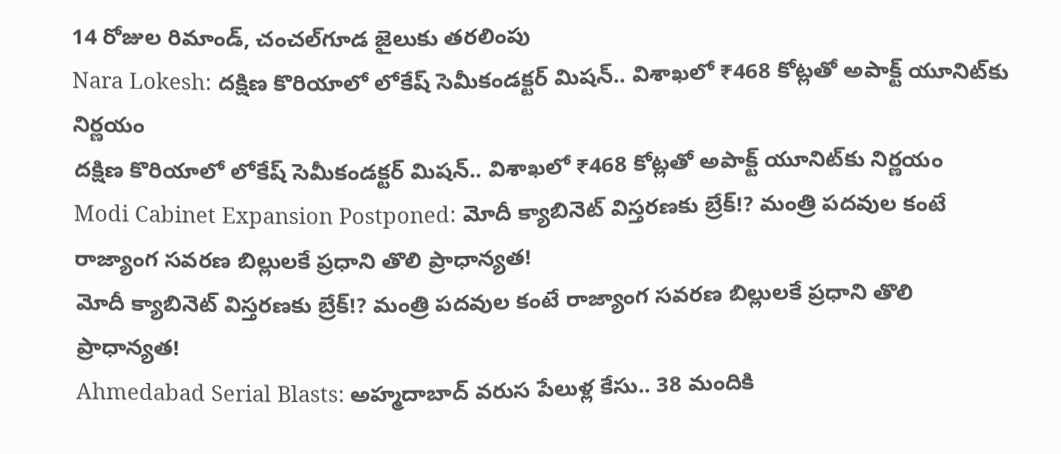14 రోజుల రిమాండ్‌, చంచల్‌గూడ జైలుకు తరలింపు
Nara Lokesh: దక్షిణ కొరియాలో లోకేష్ సెమీకండక్టర్ మిషన్.. విశాఖలో ₹468 కోట్లతో అపాక్ట్ యూనిట్‌కు నిర్ణయం
దక్షిణ కొరియాలో లోకేష్ సెమీకండక్టర్ మిషన్.. విశాఖలో ₹468 కోట్లతో అపాక్ట్ యూనిట్‌కు నిర్ణయం
Modi Cabinet Expansion Postponed: మోదీ క్యాబినెట్ విస్తరణకు బ్రేక్!? మంత్రి పదవుల కంటే రాజ్యాంగ సవరణ బిల్లులకే ప్రధాని తొలి ప్రాధాన్యత!
మోదీ క్యాబినెట్ విస్తరణకు బ్రేక్!? మంత్రి పదవుల కంటే రాజ్యాంగ సవరణ బిల్లులకే ప్రధాని తొలి ప్రాధాన్యత!
Ahmedabad Serial Blasts: అహ్మదాబాద్ వరుస పేలుళ్ల కేసు.. 38 మందికి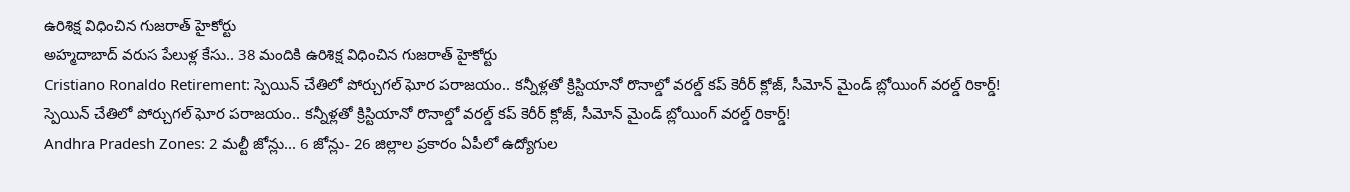ఉరిశిక్ష విధించిన గుజరాత్ హైకోర్టు
అహ్మదాబాద్ వరుస పేలుళ్ల కేసు.. 38 మందికి ఉరిశిక్ష విధించిన గుజరాత్ హైకోర్టు
Cristiano Ronaldo Retirement: స్పెయిన్ చేతిలో పోర్చుగల్ ఘోర పరాజయం.. కన్నీళ్లతో క్రిస్టియానో రొనాల్డో వరల్డ్ కప్ కెరీర్ క్లోజ్, సీమోన్ మైండ్ బ్లోయింగ్ వరల్డ్ రికార్డ్!
స్పెయిన్ చేతిలో పోర్చుగల్ ఘోర పరాజయం.. కన్నీళ్లతో క్రిస్టియానో రొనాల్డో వరల్డ్ కప్ కెరీర్ క్లోజ్, సీమోన్ మైండ్ బ్లోయింగ్ వరల్డ్ రికార్డ్!
Andhra Pradesh Zones: 2 మల్టీ జోన్లు... 6 జోన్లు- 26 జిల్లాల ప్రకారం ఏపీలో ఉద్యోగుల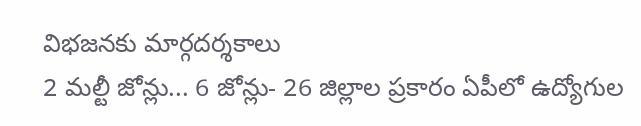విభజనకు మార్గదర్శకాలు
2 మల్టీ జోన్లు... 6 జోన్లు- 26 జిల్లాల ప్రకారం ఏపీలో ఉద్యోగుల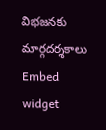విభజనకు మార్గదర్శకాలు
Embed widget